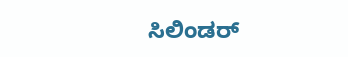ಸಿಲಿಂಡರ್‌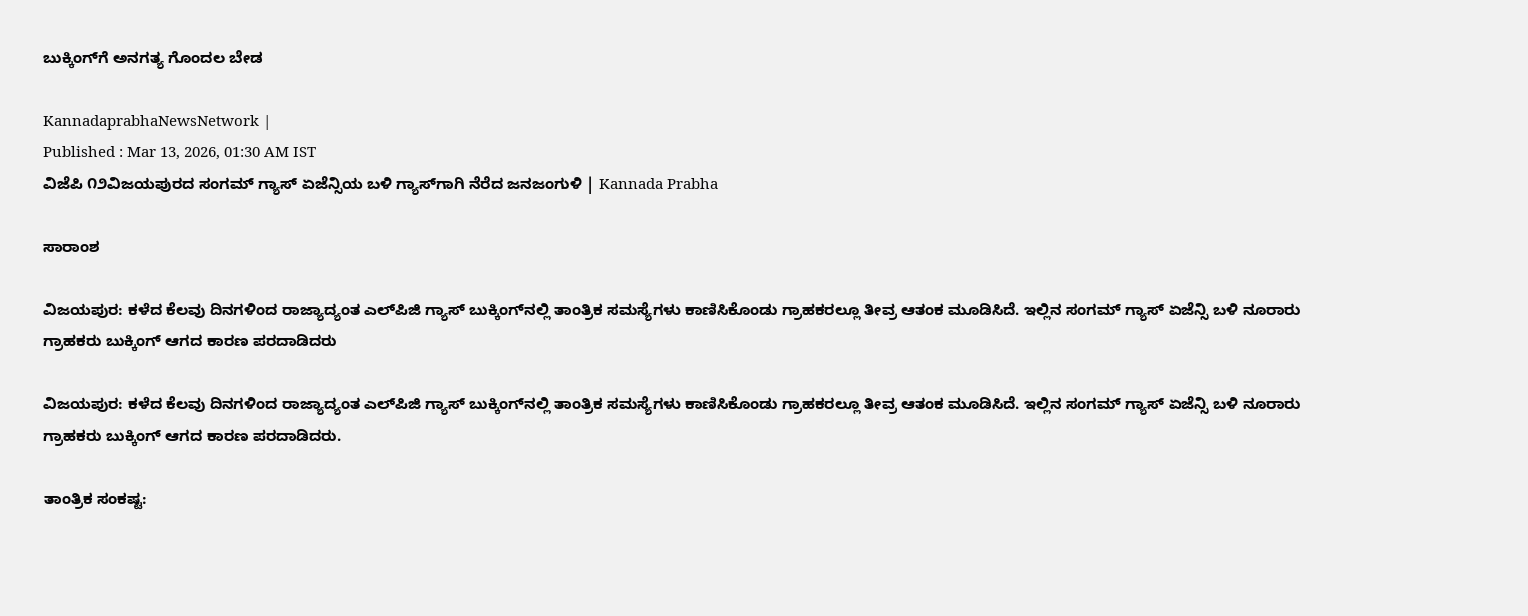ಬುಕ್ಕಿಂಗ್‌ಗೆ ಅನಗತ್ಯ ಗೊಂದಲ ಬೇಡ

KannadaprabhaNewsNetwork |
Published : Mar 13, 2026, 01:30 AM IST
ವಿಜೆಪಿ ೧೨ವಿಜಯಪುರದ ಸಂಗಮ್ ಗ್ಯಾಸ್ ಏಜೆನ್ಸಿಯ ಬಳಿ ಗ್ಯಾಸ್‌ಗಾಗಿ ನೆರೆದ ಜನಜಂಗುಳಿ | Kannada Prabha

ಸಾರಾಂಶ

ವಿಜಯಪುರ: ಕಳೆದ ಕೆಲವು ದಿನಗಳಿಂದ ರಾಜ್ಯಾದ್ಯಂತ ಎಲ್‌ಪಿಜಿ ಗ್ಯಾಸ್ ಬುಕ್ಕಿಂಗ್‌ನಲ್ಲಿ ತಾಂತ್ರಿಕ ಸಮಸ್ಯೆಗಳು ಕಾಣಿಸಿಕೊಂಡು ಗ್ರಾಹಕರಲ್ಲೂ ತೀವ್ರ ಆತಂಕ ಮೂಡಿಸಿದೆ. ಇಲ್ಲಿನ ಸಂಗಮ್ ಗ್ಯಾಸ್ ಏಜೆನ್ಸಿ ಬಳಿ ನೂರಾರು ಗ್ರಾಹಕರು ಬುಕ್ಕಿಂಗ್ ಆಗದ ಕಾರಣ ಪರದಾಡಿದರು

ವಿಜಯಪುರ: ಕಳೆದ ಕೆಲವು ದಿನಗಳಿಂದ ರಾಜ್ಯಾದ್ಯಂತ ಎಲ್‌ಪಿಜಿ ಗ್ಯಾಸ್ ಬುಕ್ಕಿಂಗ್‌ನಲ್ಲಿ ತಾಂತ್ರಿಕ ಸಮಸ್ಯೆಗಳು ಕಾಣಿಸಿಕೊಂಡು ಗ್ರಾಹಕರಲ್ಲೂ ತೀವ್ರ ಆತಂಕ ಮೂಡಿಸಿದೆ. ಇಲ್ಲಿನ ಸಂಗಮ್ ಗ್ಯಾಸ್ ಏಜೆನ್ಸಿ ಬಳಿ ನೂರಾರು ಗ್ರಾಹಕರು ಬುಕ್ಕಿಂಗ್ ಆಗದ ಕಾರಣ ಪರದಾಡಿದರು.

ತಾಂತ್ರಿಕ ಸಂಕಷ್ಟ: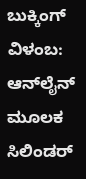ಬುಕ್ಕಿಂಗ್ ವಿಳಂಬ: ಆನ್‌ಲೈನ್ ಮೂಲಕ ಸಿಲಿಂಡರ್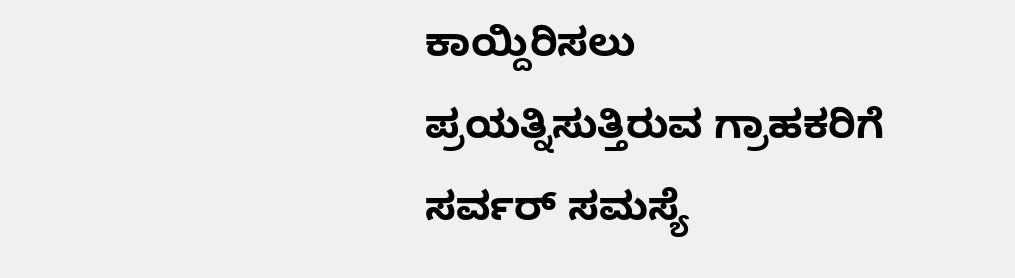ಕಾಯ್ದಿರಿಸಲು ಪ್ರಯತ್ನಿಸುತ್ತಿರುವ ಗ್ರಾಹಕರಿಗೆ ಸರ್ವರ್ ಸಮಸ್ಯೆ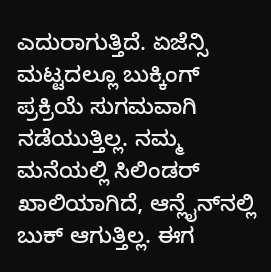ಎದುರಾಗುತ್ತಿದೆ. ಏಜೆನ್ಸಿ ಮಟ್ಟದಲ್ಲೂ ಬುಕ್ಕಿಂಗ್ ಪ್ರಕ್ರಿಯೆ ಸುಗಮವಾಗಿ ನಡೆಯುತ್ತಿಲ್ಲ. ನಮ್ಮ ಮನೆಯಲ್ಲಿ ಸಿಲಿಂಡರ್ ಖಾಲಿಯಾಗಿದೆ, ಆನ್ಲೈನ್‌ನಲ್ಲಿ ಬುಕ್ ಆಗುತ್ತಿಲ್ಲ. ಈಗ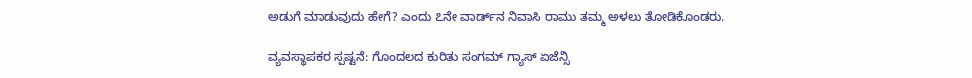ಅಡುಗೆ ಮಾಡುವುದು ಹೇಗೆ? ಎಂದು ೭ನೇ ವಾರ್ಡ್‌ನ ನಿವಾಸಿ ರಾಮು ತಮ್ಮ ಅಳಲು ತೋಡಿಕೊಂಡರು.

ವ್ಯವಸ್ಥಾಪಕರ ಸ್ಪಷ್ಟನೆ: ಗೊಂದಲದ ಕುರಿತು ಸಂಗಮ್ ಗ್ಯಾಸ್ ಏಜೆನ್ಸಿ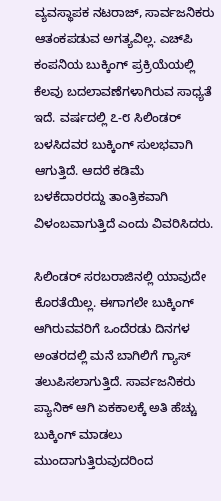ವ್ಯವಸ್ಥಾಪಕ ನಟರಾಜ್, ಸಾರ್ವಜನಿಕರು ಆತಂಕಪಡುವ ಅಗತ್ಯವಿಲ್ಲ. ಎಚ್‌ಪಿ ಕಂಪನಿಯ ಬುಕ್ಕಿಂಗ್ ಪ್ರಕ್ರಿಯೆಯಲ್ಲಿ ಕೆಲವು ಬದಲಾವಣೆಗಳಾಗಿರುವ ಸಾಧ್ಯತೆ ಇದೆ. ವರ್ಷದಲ್ಲಿ ೭-೮ ಸಿಲಿಂಡರ್ ಬಳಸಿದವರ ಬುಕ್ಕಿಂಗ್ ಸುಲಭವಾಗಿ ಆಗುತ್ತಿದೆ. ಆದರೆ ಕಡಿಮೆ ಬಳಕೆದಾರರದ್ದು ತಾಂತ್ರಿಕವಾಗಿ ವಿಳಂಬವಾಗುತ್ತಿದೆ ಎಂದು ವಿವರಿಸಿದರು.

ಸಿಲಿಂಡರ್ ಸರಬರಾಜಿನಲ್ಲಿ ಯಾವುದೇ ಕೊರತೆಯಿಲ್ಲ. ಈಗಾಗಲೇ ಬುಕ್ಕಿಂಗ್ ಆಗಿರುವವರಿಗೆ ಒಂದೆರಡು ದಿನಗಳ ಅಂತರದಲ್ಲಿ ಮನೆ ಬಾಗಿಲಿಗೆ ಗ್ಯಾಸ್ ತಲುಪಿಸಲಾಗುತ್ತಿದೆ. ಸಾರ್ವಜನಿಕರು ಪ್ಯಾನಿಕ್ ಆಗಿ ಏಕಕಾಲಕ್ಕೆ ಅತಿ ಹೆಚ್ಚು ಬುಕ್ಕಿಂಗ್ ಮಾಡಲು ಮುಂದಾಗುತ್ತಿರುವುದರಿಂದ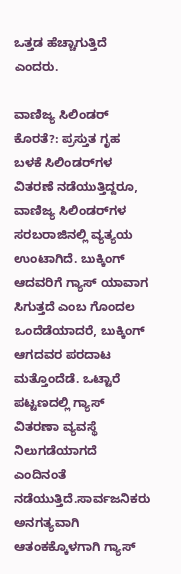ಒತ್ತಡ ಹೆಚ್ಚಾಗುತ್ತಿದೆ ಎಂದರು.

ವಾಣಿಜ್ಯ ಸಿಲಿಂಡರ್ ಕೊರತೆ?: ಪ್ರಸ್ತುತ ಗೃಹ ಬಳಕೆ ಸಿಲಿಂಡರ್‌ಗಳ ವಿತರಣೆ ನಡೆಯುತ್ತಿದ್ದರೂ, ವಾಣಿಜ್ಯ ಸಿಲಿಂಡರ್‌ಗಳ ಸರಬರಾಜಿನಲ್ಲಿ ವ್ಯತ್ಯಯ ಉಂಟಾಗಿದೆ. ಬುಕ್ಕಿಂಗ್ ಆದವರಿಗೆ ಗ್ಯಾಸ್ ಯಾವಾಗ ಸಿಗುತ್ತದೆ ಎಂಬ ಗೊಂದಲ ಒಂದೆಡೆಯಾದರೆ, ಬುಕ್ಕಿಂಗ್ ಆಗದವರ ಪರದಾಟ ಮತ್ತೊಂದೆಡೆ. ಒಟ್ಟಾರೆ ಪಟ್ಟಣದಲ್ಲಿ ಗ್ಯಾಸ್ ವಿತರಣಾ ವ್ಯವಸ್ಥೆ ನಿಲುಗಡೆಯಾಗದೆ ಎಂದಿನಂತೆ ನಡೆಯುತ್ತಿದೆ.ಸಾರ್ವಜನಿಕರು ಅನಗತ್ಯವಾಗಿ ಆತಂಕಕ್ಕೊಳಗಾಗಿ ಗ್ಯಾಸ್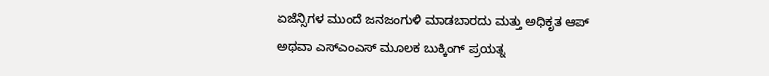ಏಜೆನ್ಸಿಗಳ ಮುಂದೆ ಜನಜಂಗುಳಿ ಮಾಡಬಾರದು ಮತ್ತು ಅಧಿಕೃತ ಆಪ್ ಅಥವಾ ಎಸ್‌ಎಂಎಸ್ ಮೂಲಕ ಬುಕ್ಕಿಂಗ್‌ ಪ್ರಯತ್ನ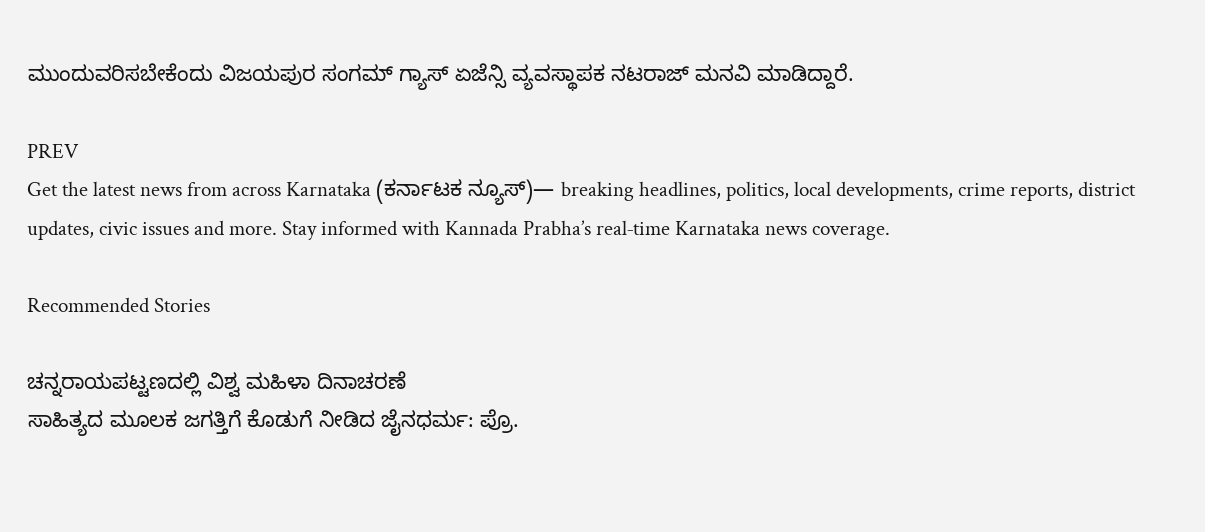ಮುಂದುವರಿಸಬೇಕೆಂದು ವಿಜಯಪುರ ಸಂಗಮ್ ಗ್ಯಾಸ್ ಏಜೆನ್ಸಿ ವ್ಯವಸ್ಥಾಪಕ ನಟರಾಜ್ ಮನವಿ ಮಾಡಿದ್ದಾರೆ.

PREV
Get the latest news from across Karnataka (ಕರ್ನಾಟಕ ನ್ಯೂಸ್)— breaking headlines, politics, local developments, crime reports, district updates, civic issues and more. Stay informed with Kannada Prabha’s real‑time Karnataka news coverage.

Recommended Stories

ಚನ್ನರಾಯಪಟ್ಟಣದಲ್ಲಿ ವಿಶ್ವ ಮಹಿಳಾ ದಿನಾಚರಣೆ
ಸಾಹಿತ್ಯದ ಮೂಲಕ ಜಗತ್ತಿಗೆ ಕೊಡುಗೆ ನೀಡಿದ ಜೈನಧರ್ಮ: ಪ್ರೊ.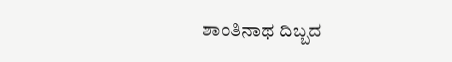ಶಾಂತಿನಾಥ ದಿಬ್ಬದ